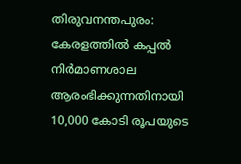തിരുവനന്തപുരം: കേരളത്തിൽ കപ്പൽ നിർമാണശാല ആരംഭിക്കുന്നതിനായി 10,000 കോടി രൂപയുടെ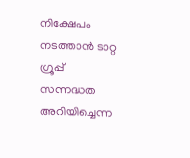നിക്ഷേപം നടത്താൻ ടാറ്റ ഗ്രൂപ്പ് സന്നദ്ധത അറിയിച്ചെന്ന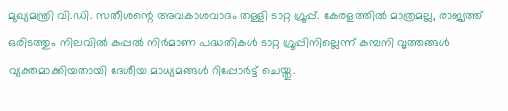മുഖ്യമന്ത്രി വി.ഡി. സതീശന്റെ അവകാശവാദം തള്ളി ടാറ്റ ഗ്രൂപ്പ്. കേരളത്തിൽ മാത്രമല്ല, രാജ്യത്ത് ഒരിടത്തും നിലവിൽ കപ്പൽ നിർമാണ പദ്ധതികൾ ടാറ്റ ഗ്രൂപ്പിനില്ലെന്ന് കമ്പനി വൃത്തങ്ങൾ വ്യക്തമാക്കിയതായി ദേശീയ മാധ്യമങ്ങൾ റിപ്പോർട്ട് ചെയ്തു.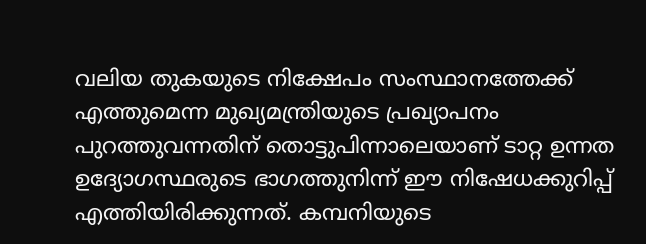വലിയ തുകയുടെ നിക്ഷേപം സംസ്ഥാനത്തേക്ക് എത്തുമെന്ന മുഖ്യമന്ത്രിയുടെ പ്രഖ്യാപനം പുറത്തുവന്നതിന് തൊട്ടുപിന്നാലെയാണ് ടാറ്റ ഉന്നത ഉദ്യോഗസ്ഥരുടെ ഭാഗത്തുനിന്ന് ഈ നിഷേധക്കുറിപ്പ് എത്തിയിരിക്കുന്നത്. കമ്പനിയുടെ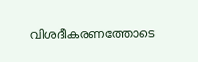വിശദീകരണത്തോടെ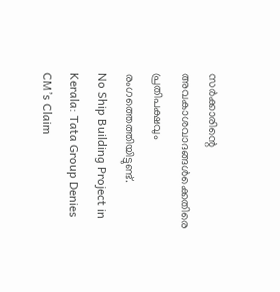സർക്കാരിന്റെ അവകാശവാദങ്ങൾക്കെതിരെ പ്രതിപക്ഷവും രംഗത്തെത്തിയിട്ടുണ്ട്.
No Ship Building Project in Kerala: Tata Group Denies CM’s Claim